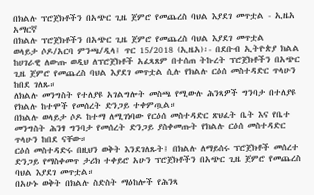በክልሉ ፕሮጀክቶችን በአጭር ጊዜ ጀምሮ የመጨረስ ባህል እያደገ መጥቷል - ኢዜአ አማርኛ
በክልሉ ፕሮጀክቶችን በአጭር ጊዜ ጀምሮ የመጨረስ ባህል እያደገ መጥቷል
ወላይታ ሶዶ/አርባ ምንጫ/ዲላ፤ ጥር 15/2018 (ኢዜአ)፡- በደቡብ ኢትዮጵያ ክልል ከሀገራዊ ለውጡ ወዲህ ለፕሮጀክቶች አፈጻጸም በተሰጠ ትኩረት ፕሮጀክቶችን በአጭር ጊዜ ጀምሮ የመጨረስ ባህል እያደገ መጥቷል ሲሉ የክልሉ ርዕሰ መስተዳድር ጥላሁን ከበደ ገለጹ።
ለክልሉ መንግስት የተለያዩ አገልግሎት መስጫ የሚውሉ ሕንጻዎች ግንባታ በተለያዩ የክልሉ ከተሞች የመሰረት ድንጋይ ተቀምጧል።
በክልሉ ወላይታ ሶዶ ከተማ ለሚገነባው የርዕሰ መስተዳድር ጽህፈት ቤት እና የቤተ መንግስት ሕንፃ ግንባታ የመሰረት ድንጋይ ያስቀመጡት የክልሉ ርዕሰ መስተዳድር ጥላሁን ከበደ ናቸው።
ርዕሰ መስተዳድሩ በዚህን ወቅት እንደገለጹት፤ በክልሉ ለማይሰሩ ፕሮጀክቶች መሰረተ ድንጋይ የማስቀመጥ ታሪክ ተቀይሮ አሁን ፕሮጀክቶችን በአጭር ጊዜ ጀምሮ የመጨረስ ባህል እያደገ መጥቷል።
በአሁኑ ወቅት በክልሉ ስድስት ማዕከሎች የሕንጻ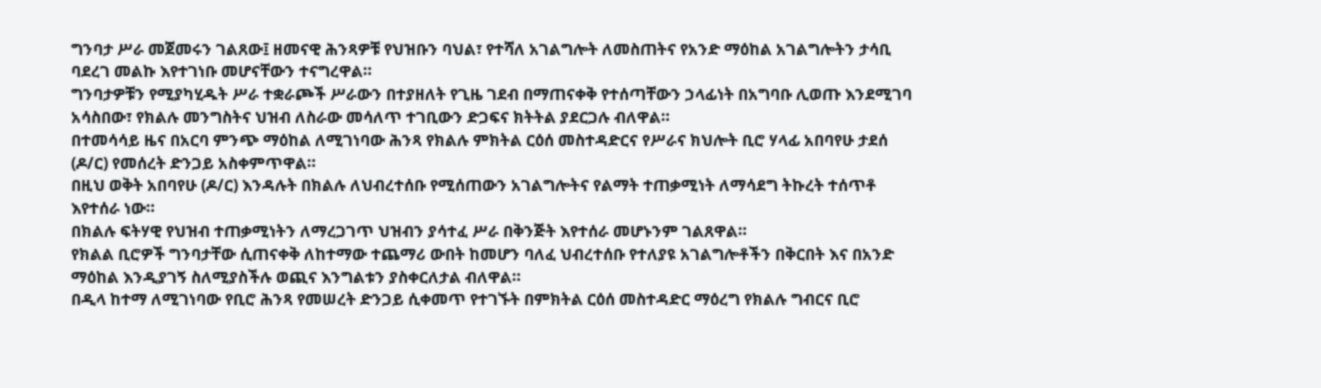ግንባታ ሥራ መጀመሩን ገልጸው፤ ዘመናዊ ሕንጻዎቹ የህዝቡን ባህል፣ የተሻለ አገልግሎት ለመስጠትና የአንድ ማዕከል አገልግሎትን ታሳቢ ባደረገ መልኩ እየተገነቡ መሆናቸውን ተናግረዋል።
ግንባታዎቹን የሚያካሂዱት ሥራ ተቋራጮች ሥራውን በተያዘለት የጊዜ ገደብ በማጠናቀቅ የተሰጣቸውን ኃላፊነት በአግባቡ ሊወጡ እንደሚገባ አሳስበው፣ የክልሉ መንግስትና ህዝብ ለስራው መሳለጥ ተገቢውን ድጋፍና ክትትል ያደርጋሉ ብለዋል።
በተመሳሳይ ዜና በአርባ ምንጭ ማዕከል ለሚገነባው ሕንጻ የክልሉ ምክትል ርዕሰ መስተዳድርና የሥራና ክህሎት ቢሮ ሃላፊ አበባየሁ ታደሰ (ዶ/ር) የመሰረት ድንጋይ አስቀምጥዋል።
በዚህ ወቅት አበባየሁ (ዶ/ር) እንዳሉት በክልሉ ለህብረተሰቡ የሚሰጠውን አገልግሎትና የልማት ተጠቃሚነት ለማሳደግ ትኩረት ተሰጥቶ እየተሰራ ነው።
በክልሉ ፍትሃዊ የህዝብ ተጠቃሚነትን ለማረጋገጥ ህዝብን ያሳተፈ ሥራ በቅንጅት እየተሰራ መሆኑንም ገልጸዋል።
የክልል ቢሮዎች ግንባታቸው ሲጠናቀቅ ለከተማው ተጨማሪ ውበት ከመሆን ባለፈ ህብረተሰቡ የተለያዩ አገልግሎቶችን በቅርበት እና በአንድ ማዕከል እንዲያገኝ ስለሚያስችሉ ወጪና እንግልቱን ያስቀርለታል ብለዋል።
በዲላ ከተማ ለሚገነባው የቢሮ ሕንጻ የመሠረት ድንጋይ ሲቀመጥ የተገኙት በምክትል ርዕሰ መስተዳድር ማዕረግ የክልሉ ግብርና ቢሮ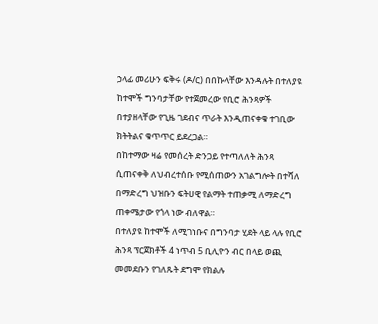ኃላፊ መሪሁን ፍቅሩ (ዶ/ር) በበኩላቸው እንዳሉት በተለያዩ ከተሞች ግንባታቸው የተጀመረው የቢሮ ሕንጻዎች በተያዘላቸው የጊዜ ገደብና ጥራት እንዲጠናቀቁ ተገቢው ክትትልና ቁጥጥር ይደረጋል።
በከተማው ዛሬ የመሰረት ድንጋይ የተጣለለት ሕንጻ ሲጠናቀቅ ለህብረተሰቡ የሚሰጠውን አገልግሎት በተሻለ በማድረግ ህዝቡን ፍትሀዊ የልማት ተጠቃሚ ለማድረግ ጠቀሜታው የጎላ ነው ብለዋል።
በተለያዩ ከተሞች ለሚገነቡና በግንባታ ሂደት ላይ ላሉ የቢሮ ሕንጻ ፕርጀክቶች 4 ነጥብ 5 ቢሊዮን ብር በላይ ወጪ መመደቡን የገለጹት ደግሞ የክልሉ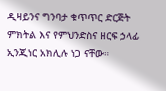ዲዛይንና ግንባታ ቁጥጥር ድርጅት ምክትል እና የምህንድስና ዘርፍ ኃላፊ ኢንጂነር አክሊሉ ነጋ ናቸው።